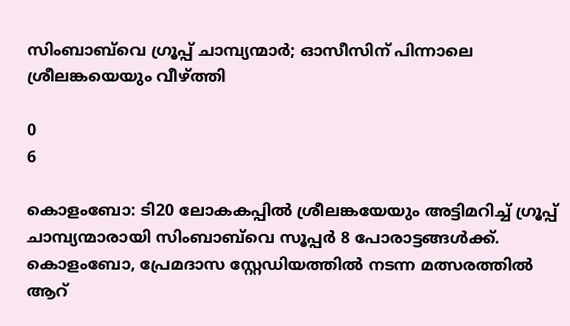സിംബാബ്‍വെ ഗ്രൂപ്പ് ചാമ്പ്യന്മാർ; ഓസീസിന് പിന്നാലെ ശ്രീലങ്കയെയും വീഴ്ത്തി

0
6

കൊളംബോ: ടി20 ലോകകപ്പില്‍ ശ്രീലങ്കയേയും അട്ടിമറിച്ച് ഗ്രൂപ്പ് ചാമ്പ്യന്മാരായി സിംബാബ്‌വെ സൂപ്പര്‍ 8 പോരാട്ടങ്ങള്‍ക്ക്. കൊളംബോ, പ്രേമദാസ സ്റ്റേഡിയത്തില്‍ നടന്ന മത്സരത്തില്‍ ആറ്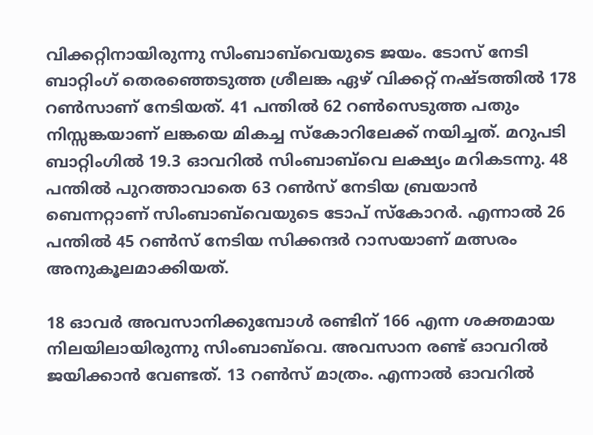വിക്കറ്റിനായിരുന്നു സിംബാബ്‌വെയുടെ ജയം. ടോസ് നേടി ബാറ്റിംഗ് തെരഞ്ഞെടുത്ത ശ്രീലങ്ക ഏഴ് വിക്കറ്റ് നഷ്ടത്തില്‍ 178 റണ്‍സാണ് നേടിയത്. 41 പന്തില്‍ 62 റണ്‍സെടുത്ത പതും നിസ്സങ്കയാണ് ലങ്കയെ മികച്ച സ്‌കോറിലേക്ക് നയിച്ചത്. മറുപടി ബാറ്റിംഗില്‍ 19.3 ഓവറില്‍ സിംബാബ്‌വെ ലക്ഷ്യം മറികടന്നു. 48 പന്തില്‍ പുറത്താവാതെ 63 റണ്‍സ് നേടിയ ബ്രയാന്‍ ബെന്നറ്റാണ് സിംബാബ്‌വെയുടെ ടോപ് സ്‌കോറര്‍. എന്നാല്‍ 26 പന്തില്‍ 45 റണ്‍സ് നേടിയ സിക്കന്ദര്‍ റാസയാണ് മത്സരം അനുകൂലമാക്കിയത്.

18 ഓവര്‍ അവസാനിക്കുമ്പോള്‍ രണ്ടിന് 166 എന്ന ശക്തമായ നിലയിലായിരുന്നു സിംബാബ്‌വെ. അവസാന രണ്ട് ഓവറില്‍ ജയിക്കാന്‍ വേണ്ടത്. 13 റണ്‍സ് മാത്രം. എന്നാല്‍ ഓവറില്‍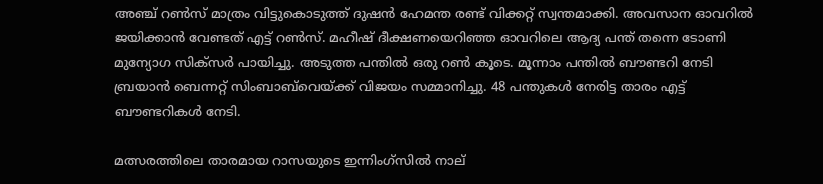അഞ്ച് റണ്‍സ് മാത്രം വിട്ടുകൊടുത്ത് ദുഷന്‍ ഹേമന്ത രണ്ട് വിക്കറ്റ് സ്വന്തമാക്കി. അവസാന ഓവറില്‍ ജയിക്കാന്‍ വേണ്ടത് എട്ട് റണ്‍സ്. മഹീഷ് ദീക്ഷണയെറിഞ്ഞ ഓവറിലെ ആദ്യ പന്ത് തന്നെ ടോണി മുന്യോഗ സിക്‌സര്‍ പായിച്ചു. അടുത്ത പന്തില്‍ ഒരു റണ്‍ കൂടെ. മൂന്നാം പന്തില്‍ ബൗണ്ടറി നേടി ബ്രയാന്‍ ബെന്നറ്റ് സിംബാബ്‌വെയ്ക്ക് വിജയം സമ്മാനിച്ചു. 48 പന്തുകള്‍ നേരിട്ട താരം എട്ട് ബൗണ്ടറികള്‍ നേടി.

മത്സരത്തിലെ താരമായ റാസയുടെ ഇന്നിംഗ്‌സില്‍ നാല്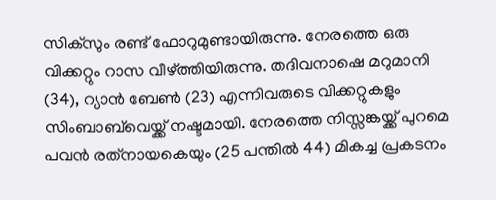സിക്‌സും രണ്ട് ഫോറുമുണ്ടായിരുന്നു. നേരത്തെ ഒരു വിക്കറ്റും റാസ വീഴ്ത്തിയിരുന്നു. തദിവനാഷെ മറുമാനി (34), റ്യാന്‍ ബേണ്‍ (23) എന്നിവരുടെ വിക്കറ്റുകളും സിംബാബ്‌വെയ്ക്ക് നഷ്ടമായി. നേരത്തെ നിസ്സങ്കയ്ക്ക് പുറമെ പവന്‍ രത്‌നായകെയും (25 പന്തില്‍ 44) മികച്ച പ്രകടനം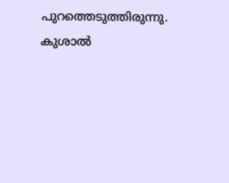പുറത്തെടുത്തിരുന്നു. കുശാല്‍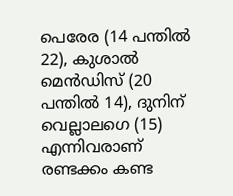പെരേര (14 പന്തില്‍ 22), കുശാല്‍ മെന്‍ഡിസ് (20 പന്തില്‍ 14), ദുനിന് വെല്ലാലഗെ (15) എന്നിവരാണ് രണ്ടക്കം കണ്ട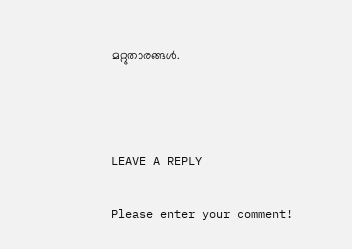മറ്റുതാരങ്ങള്‍.



LEAVE A REPLY

Please enter your comment!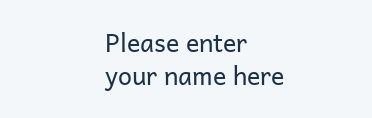Please enter your name here